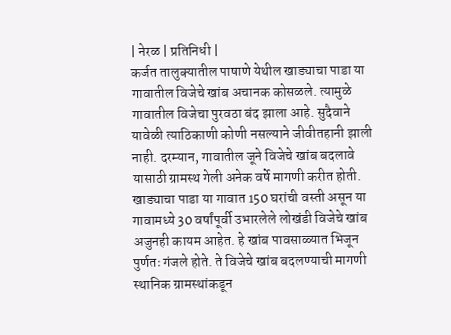| नेरळ | प्रतिनिधी |
कर्जत तालुक्यातील पाषाणे येथील खाड्याचा पाडा या गावातील विजेचे खांब अचानक कोसळले. त्यामुळे गावातील विजेचा पुरवठा बंद झाला आहे. सुदैवाने यावेळी त्याठिकाणी कोणी नसल्याने जीवीतहानी झाली नाही. दरम्यान, गावातील जूने विजेचे खांब बदलावे यासाठी ग्रामस्थ गेली अनेक वर्षे मागणी करीत होती.
खाड्याचा पाडा या गावात 150 घरांची वस्ती असून या गावामध्ये 30 वर्षांपूर्वी उभारलेले लोखंडी विजेचे खांब अजुनही कायम आहेत. हे खांब पावसाळ्यात भिजून पुर्णतः गंजले होते. ते विजेचे खांब बदलण्याची मागणी स्थानिक ग्रामस्थांकडून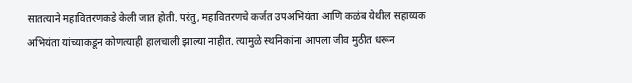सातत्याने महावितरणकडे केली जात होती. परंतु, महावितरणचे कर्जत उपअभियंता आणि कळंब येथील सहाय्यक अभियंता यांच्याकडून कोणत्याही हालचाली झाल्या नाहीत. त्यामुळे स्थनिकांना आपला जीव मुठीत धरून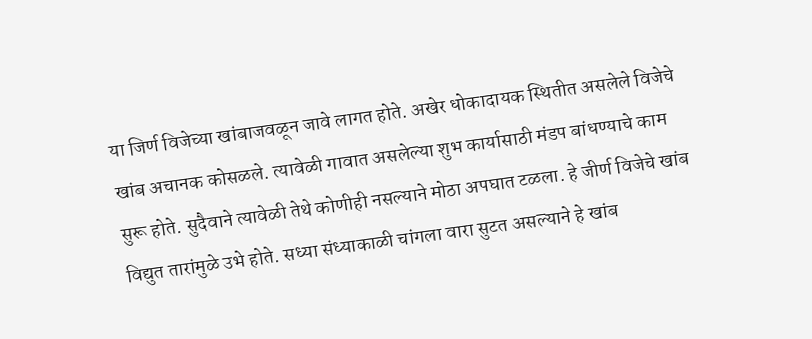या जिर्ण विजेच्या खांबाजवळून जावे लागत होते. अखेर धोकादायक स्थितीत असलेले विजेचे खांब अचानक कोसळले. त्यावेळी गावात असलेल्या शुभ कार्यासाठी मंडप बांधण्याचे काम सुरू होते. सुदैवाने त्यावेळी तेथे कोणीही नसल्याने मोठा अपघात टळला. हे जीर्ण विजेचे खांब विद्युत तारांमुळे उभे होते. सध्या संध्याकाळी चांगला वारा सुटत असल्याने हे खांब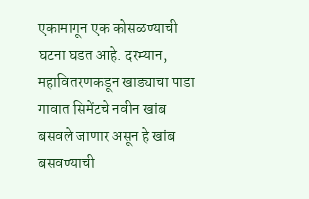एकामागून एक कोसळण्याची घटना घडत आहे. दरम्यान, महावितरणकडून खाड्याचा पाडा गावात सिमेंटचे नवीन खांब बसवले जाणार असून हे खांब बसवण्याची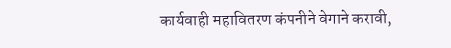कार्यवाही महावितरण कंपनीने वेगाने करावी,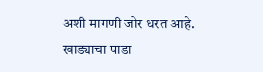अशी मागणी जोर धरत आहे.
खाड्याचा पाडा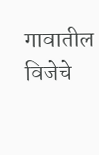गावातील विजेचे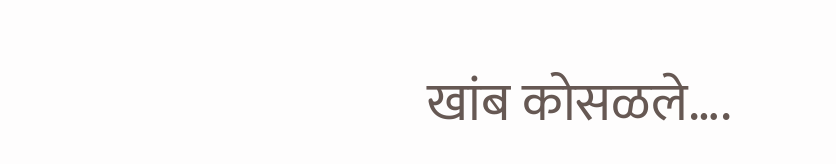खांब कोसळले….